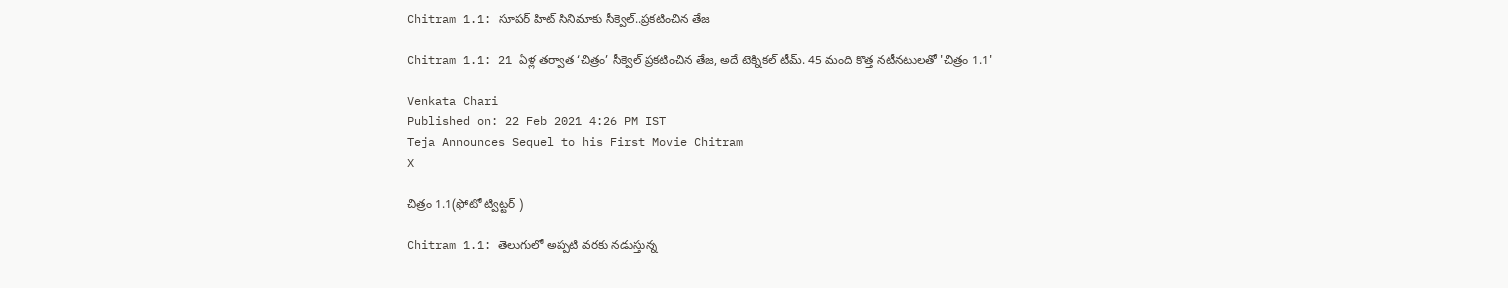Chitram 1.1: సూపర్ హిట్ సినిమాకు సీక్వెల్..ప్రకటించిన తేజ

Chitram 1.1: 21 ఏళ్ల తర్వాత ‘చిత్రం’ సీక్వెల్ ప్రకటించిన తేజ, అదే టెక్నికల్ టీమ్. 45 మంది కొత్త నటీనటులతో 'చిత్రం 1.1'

Venkata Chari
Published on: 22 Feb 2021 4:26 PM IST
Teja Announces Sequel to his First Movie Chitram
X

చిత్రం 1.1(ఫోటో ట్విట్టర్ )

Chitram 1.1: తెలుగులో అప్పటి వరకు నడుస్తున్న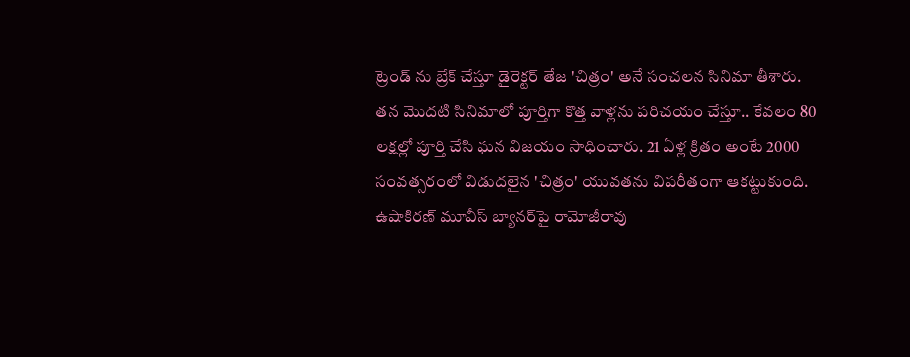ట్రెండ్ ను బ్రేక్ చేస్తూ డైరెక్టర్ తేజ 'చిత్రం' అనే సంచలన సినిమా తీశారు. తన మొదటి సినిమాలో పూర్తిగా కొత్త వాళ్లను పరిచయం చేస్తూ.. కేవలం 80 లక్షల్లో పూర్తి చేసి ఘన విజయం సాధించారు. 21 ఏళ్ల క్రితం అంటే 2000 సంవత్సరంలో విడుదలైన 'చిత్రం' యువతను విపరీతంగా ఆకట్టుకుంది. ఉషాకిరణ్ మూవీస్ బ్యానర్‌పై రామోజీరావు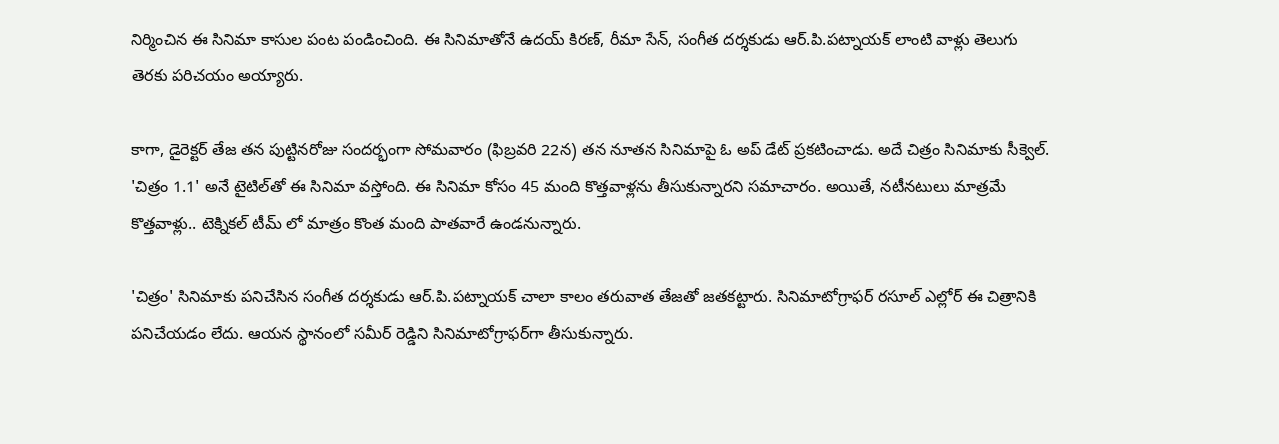నిర్మించిన ఈ సినిమా కాసుల పంట పండించింది. ఈ సినిమాతోనే ఉదయ్ కిరణ్, రీమా సేన్, సంగీత దర్శకుడు ఆర్.పి.పట్నాయక్ లాంటి వాళ్లు తెలుగు తెరకు పరిచయం అయ్యారు.

కాగా, డైరెక్టర్ తేజ తన పుట్టినరోజు సందర్భంగా సోమవారం (ఫిబ్రవరి 22న) తన నూతన సినిమాపై ఓ అప్ డేట్ ప్రకటించాడు. అదే చిత్రం సినిమాకు సీక్వెల్. 'చిత్రం 1.1' అనే టైటిల్‌తో ఈ సినిమా వస్తోంది. ఈ సినిమా కోసం 45 మంది కొత్తవాళ్లను తీసుకున్నారని సమాచారం. అయితే, నటీనటులు మాత్రమే కొత్తవాళ్లు.. టెక్నికల్ టీమ్ లో మాత్రం కొంత మంది పాతవారే ఉండనున్నారు.

'చిత్రం' సినిమాకు పనిచేసిన సంగీత దర్శకుడు ఆర్.పి.పట్నాయక్ చాలా కాలం తరువాత తేజతో జతకట్టారు. సినిమాటోగ్రాఫర్ రసూల్ ఎల్లోర్ ఈ చిత్రానికి పనిచేయడం లేదు. ఆయన స్థానంలో సమీర్ రెడ్డిని సినిమాటోగ్రాఫర్‌గా తీసుకున్నారు.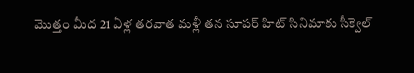మొత్తం మీద 21 ఏళ్ల తరవాత మళ్లీ తన సూపర్ హిట్ సినిమాకు సీక్వెల్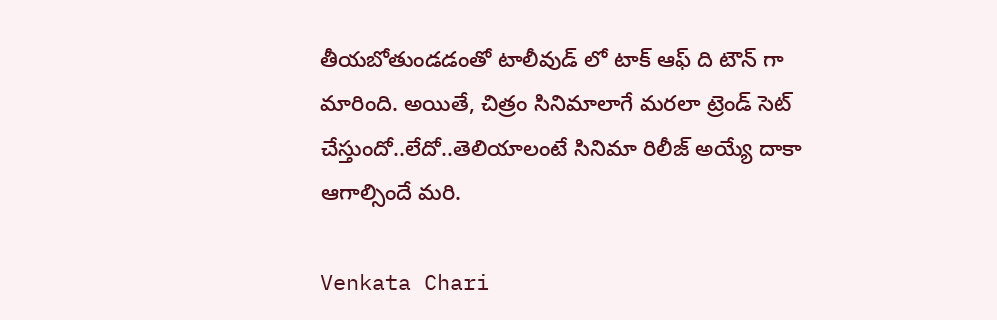తీయబోతుండడంతో టాలీవుడ్ లో టాక్ ఆఫ్ ది టౌన్ గా మారింది. అయితే, చిత్రం సినిమాలాగే మరలా ట్రెండ్ సెట్ చేస్తుందో..లేదో..తెలియాలంటే సినిమా రిలీజ్ అయ్యే దాకా ఆగాల్సిందే మరి.

Venkata Chari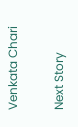Venkata Chari

Next Story